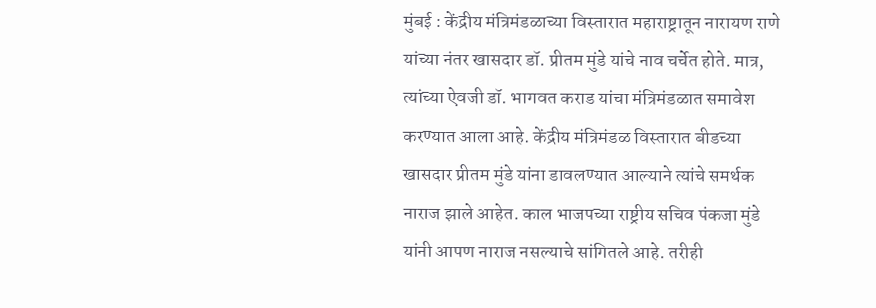मुंबई : केंद्रीय मंत्रिमंडळाच्या विस्तारात महाराष्ट्रातून नारायण राणे यांच्या नंतर खासदार डॉ. प्रीतम मुंडे यांचे नाव चर्चेत होते. मात्र, त्यांच्या ऐवजी डॉ. भागवत कराड यांचा मंत्रिमंडळात समावेश करण्यात आला आहे. केंद्रीय मंत्रिमंडळ विस्तारात बीडच्या खासदार प्रीतम मुंडे यांना डावलण्यात आल्याने त्यांचे समर्थक नाराज झाले आहेत. काल भाजपच्या राष्ट्रीय सचिव पंकजा मुंडे यांनी आपण नाराज नसल्याचे सांगितले आहे. तरीही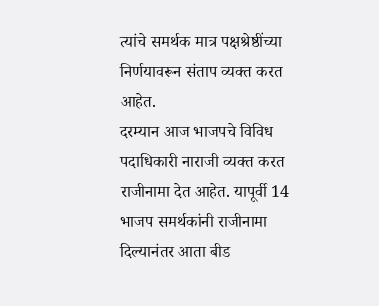त्यांचे समर्थक मात्र पक्षश्रेष्ठींच्या निर्णयावरून संताप व्यक्त करत आहेत.
दरम्यान आज भाजपचे विविध पदाधिकारी नाराजी व्यक्त करत राजीनामा देत आहेत. यापूर्वी 14 भाजप समर्थकांनी राजीनामा दिल्यानंतर आता बीड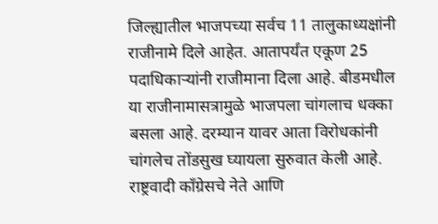जिल्ह्यातील भाजपच्या सर्वच 11 तालुकाध्यक्षांनी राजीनामे दिले आहेत. आतापर्यंत एकूण 25 पदाधिकाऱ्यांनी राजीमाना दिला आहे. बीडमधील या राजीनामासत्रामुळे भाजपला चांगलाच धक्का बसला आहे. दरम्यान यावर आता विरोधकांनी चांगलेच तोंडसुख घ्यायला सुरुवात केली आहे.
राष्ट्रवादी कॉंग्रेसचे नेते आणि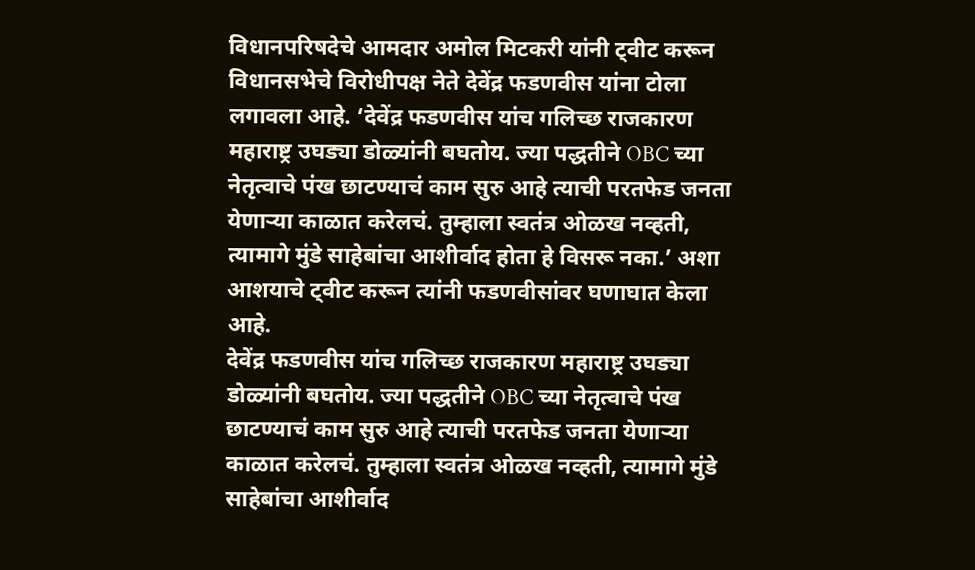विधानपरिषदेचे आमदार अमोल मिटकरी यांनी ट्वीट करून विधानसभेचे विरोधीपक्ष नेते देवेंद्र फडणवीस यांना टोला लगावला आहे. ‘देवेंद्र फडणवीस यांच गलिच्छ राजकारण महाराष्ट्र उघड्या डोळ्यांनी बघतोय. ज्या पद्धतीने OBC च्या नेतृत्वाचे पंख छाटण्याचं काम सुरु आहे त्याची परतफेड जनता येणाऱ्या काळात करेलचं. तुम्हाला स्वतंत्र ओळख नव्हती, त्यामागे मुंडे साहेबांचा आशीर्वाद होता हे विसरू नका.’ अशा आशयाचे ट्वीट करून त्यांनी फडणवीसांवर घणाघात केला आहे.
देवेंद्र फडणवीस यांच गलिच्छ राजकारण महाराष्ट्र उघड्या डोळ्यांनी बघतोय. ज्या पद्धतीने OBC च्या नेतृत्वाचे पंख छाटण्याचं काम सुरु आहे त्याची परतफेड जनता येणाऱ्या काळात करेलचं. तुम्हाला स्वतंत्र ओळख नव्हती, त्यामागे मुंडे साहेबांचा आशीर्वाद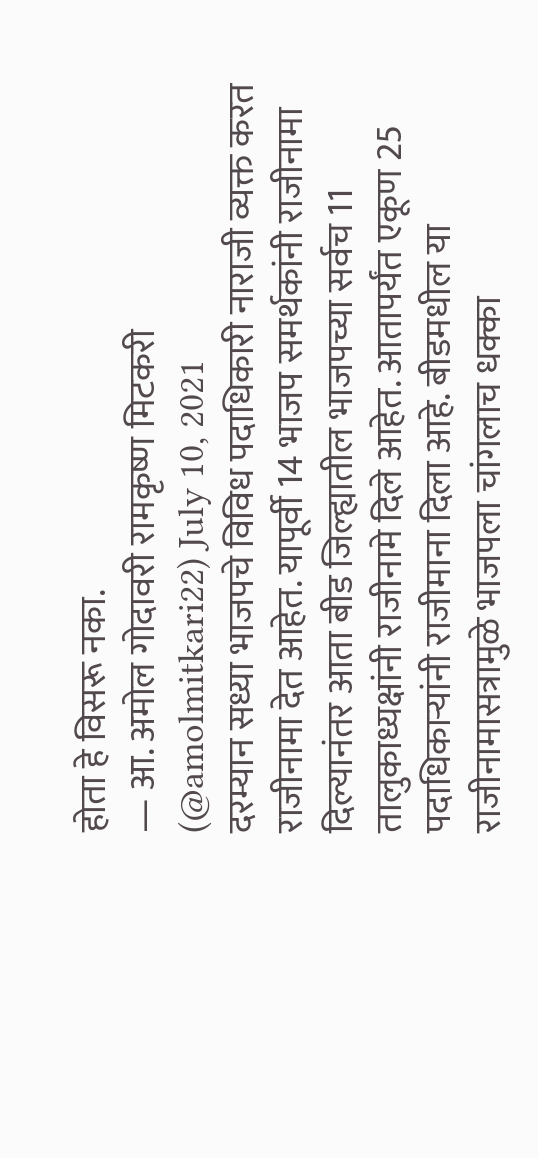होता हे विसरू नका.
— आ. अमोल गोदावरी रामकृष्ण मिटकरी (@amolmitkari22) July 10, 2021
दरम्यान सध्या भाजपचे विविध पदाधिकारी नाराजी व्यक्त करत राजीनामा देत आहेत. यापूर्वी 14 भाजप समर्थकांनी राजीनामा दिल्यानंतर आता बीड जिल्ह्यातील भाजपच्या सर्वच 11 तालुकाध्यक्षांनी राजीनामे दिले आहेत. आतापर्यंत एकूण 25 पदाधिकाऱ्यांनी राजीमाना दिला आहे. बीडमधील या राजीनामासत्रामुळे भाजपला चांगलाच धक्का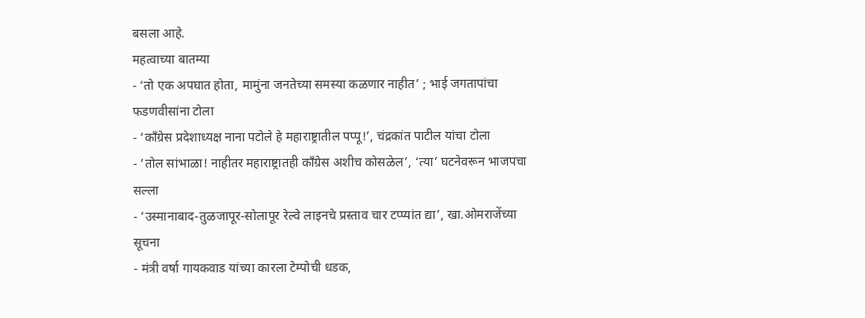बसला आहे.
महत्वाच्या बातम्या
- ‘तो एक अपघात होता, मामुंना जनतेच्या समस्या कळणार नाहीत’ ; भाई जगतापांचा फडणवीसांना टोला
- ‘काँग्रेस प्रदेशाध्यक्ष नाना पटोले हे महाराष्ट्रातील पप्पू!’, चंद्रकांत पाटील यांचा टोला
- ‘तोल सांभाळा! नाहीतर महाराष्ट्रातही काँग्रेस अशीच कोसळेल’, ‘त्या’ घटनेवरून भाजपचा सल्ला
- ‘उस्मानाबाद-तुळजापूर-सोलापूर रेल्वे लाइनचे प्रस्ताव चार टप्प्यांत द्या’, खा.ओमराजेंच्या सूचना
- मंत्री वर्षा गायकवाड यांच्या कारला टेम्पोची धडक,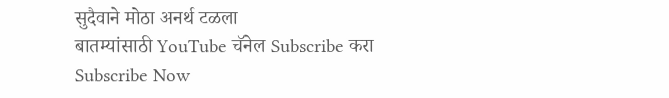सुदैवाने मोठा अनर्थ टळला
बातम्यांसाठी YouTube चॅनेल Subscribe करा
Subscribe Now